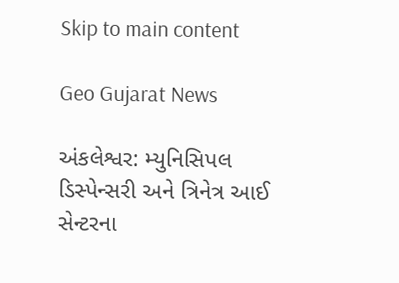Skip to main content

Geo Gujarat News

અંકલેશ્વર: મ્યુનિસિપલ ડિસ્પેન્સરી અને ત્રિનેત્ર આઈ સેન્ટરના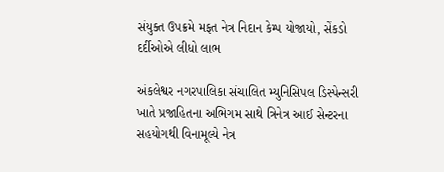સંયુક્ત ઉપક્રમે મફત નેત્ર નિદાન કેમ્પ યોજાયો, સેંકડો દર્દીઓએ લીધો લાભ

અંકલેશ્વર નગરપાલિકા સંચાલિત મ્યુનિસિપલ ડિસ્પેન્સરી ખાતે પ્રજાહિતના અભિગમ સાથે ત્રિનેત્ર આઈ સેન્ટરના સહયોગથી વિનામૂલ્યે નેત્ર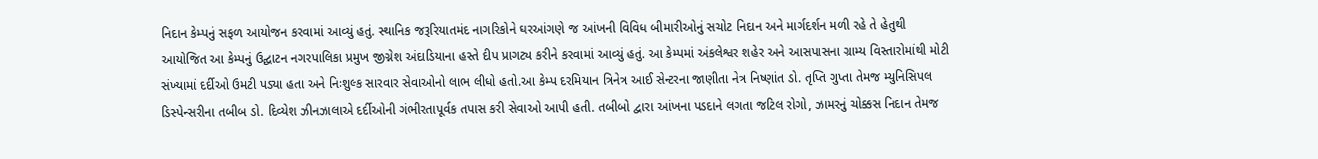નિદાન કેમ્પનું સફળ આયોજન કરવામાં આવ્યું હતું. સ્થાનિક જરૂરિયાતમંદ નાગરિકોને ઘરઆંગણે જ આંખની વિવિધ બીમારીઓનું સચોટ નિદાન અને માર્ગદર્શન મળી રહે તે હેતુથી આયોજિત આ કેમ્પનું ઉદ્ઘાટન નગરપાલિકા પ્રમુખ જીગ્નેશ અંદાડિયાના હસ્તે દીપ પ્રાગટ્ય કરીને કરવામાં આવ્યું હતું. આ કેમ્પમાં અંકલેશ્વર શહેર અને આસપાસના ગ્રામ્ય વિસ્તારોમાંથી મોટી સંખ્યામાં દર્દીઓ ઉમટી પડ્યા હતા અને નિઃશુલ્ક સારવાર સેવાઓનો લાભ લીધો હતો.આ કેમ્પ દરમિયાન ત્રિનેત્ર આઈ સેન્ટરના જાણીતા નેત્ર નિષ્ણાંત ડો. તૃપ્તિ ગુપ્તા તેમજ મ્યુનિસિપલ ડિસ્પેન્સરીના તબીબ ડો. દિવ્યેશ ઝીનઝાલાએ દર્દીઓની ગંભીરતાપૂર્વક તપાસ કરી સેવાઓ આપી હતી. તબીબો દ્વારા આંખના પડદાને લગતા જટિલ રોગો, ઝામરનું ચોક્કસ નિદાન તેમજ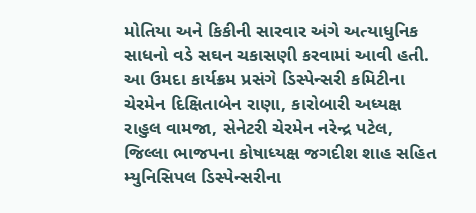મોતિયા અને કિકીની સારવાર અંગે અત્યાધુનિક સાધનો વડે સઘન ચકાસણી કરવામાં આવી હતી. આ ઉમદા કાર્યક્રમ પ્રસંગે ડિસ્પેન્સરી કમિટીના ચેરમેન દિક્ષિતાબેન રાણા, કારોબારી અધ્યક્ષ રાહુલ વામજા, સેનેટરી ચેરમેન નરેન્દ્ર પટેલ, જિલ્લા ભાજપના કોષાધ્યક્ષ જગદીશ શાહ સહિત મ્યુનિસિપલ ડિસ્પેન્સરીના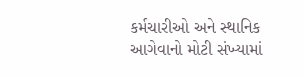કર્મચારીઓ અને સ્થાનિક આગેવાનો મોટી સંખ્યામાં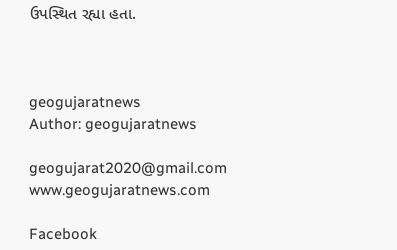ઉપસ્થિત રહ્યા હતા.



geogujaratnews
Author: geogujaratnews

geogujarat2020@gmail.com www.geogujaratnews.com

Facebook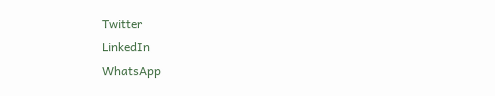Twitter
LinkedIn
WhatsApp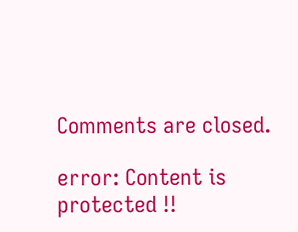Comments are closed.

error: Content is protected !!